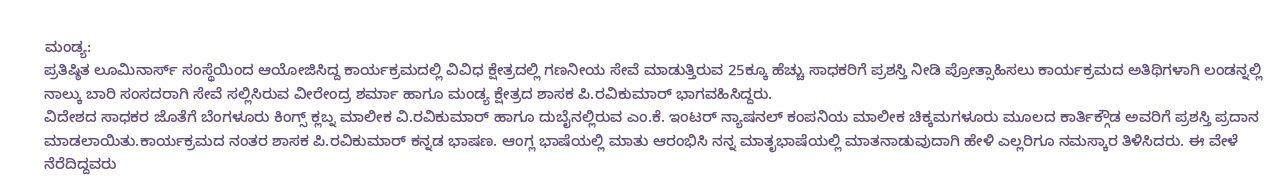ಮಂಡ್ಯ:
ಪ್ರತಿಷ್ಠಿತ ಲೂಮಿನಾರ್ಸ್ ಸಂಸ್ಥೆಯಿಂದ ಆಯೋಜಿಸಿದ್ದ ಕಾರ್ಯಕ್ರಮದಲ್ಲಿ ವಿವಿಧ ಕ್ಷೇತ್ರದಲ್ಲಿ ಗಣನೀಯ ಸೇವೆ ಮಾಡುತ್ತಿರುವ 25ಕ್ಕೂ ಹೆಚ್ಚು ಸಾಧಕರಿಗೆ ಪ್ರಶಸ್ತಿ ನೀಡಿ ಪ್ರೋತ್ಸಾಹಿಸಲು ಕಾರ್ಯಕ್ರಮದ ಅತಿಥಿಗಳಾಗಿ ಲಂಡನ್ನಲ್ಲಿ ನಾಲ್ಕು ಬಾರಿ ಸಂಸದರಾಗಿ ಸೇವೆ ಸಲ್ಲಿಸಿರುವ ವೀರೇಂದ್ರ ಶರ್ಮಾ ಹಾಗೂ ಮಂಡ್ಯ ಕ್ಷೇತ್ರದ ಶಾಸಕ ಪಿ.ರವಿಕುಮಾರ್ ಭಾಗವಹಿಸಿದ್ದರು.
ವಿದೇಶದ ಸಾಧಕರ ಜೊತೆಗೆ ಬೆಂಗಳೂರು ಕಿಂಗ್ಸ್ ಕ್ಲಬ್ನ ಮಾಲೀಕ ವಿ.ರವಿಕುಮಾರ್ ಹಾಗೂ ದುಬೈನಲ್ಲಿರುವ ಎಂ.ಕೆ. ಇಂಟರ್ ನ್ಯಾಷನಲ್ ಕಂಪನಿಯ ಮಾಲೀಕ ಚಿಕ್ಕಮಗಳೂರು ಮೂಲದ ಕಾರ್ತಿಕ್ಗೌಡ ಅವರಿಗೆ ಪ್ರಶಸ್ತಿ ಪ್ರದಾನ ಮಾಡಲಾಯಿತು.ಕಾರ್ಯಕ್ರಮದ ನಂತರ ಶಾಸಕ ಪಿ.ರವಿಕುಮಾರ್ ಕನ್ನಡ ಭಾಷಣ. ಆಂಗ್ಲ ಭಾಷೆಯಲ್ಲಿ ಮಾತು ಆರಂಭಿಸಿ ನನ್ನ ಮಾತೃಭಾಷೆಯಲ್ಲಿ ಮಾತನಾಡುವುದಾಗಿ ಹೇಳಿ ಎಲ್ಲರಿಗೂ ನಮಸ್ಕಾರ ತಿಳಿಸಿದರು. ಈ ವೇಳೆ ನೆರೆದಿದ್ದವರು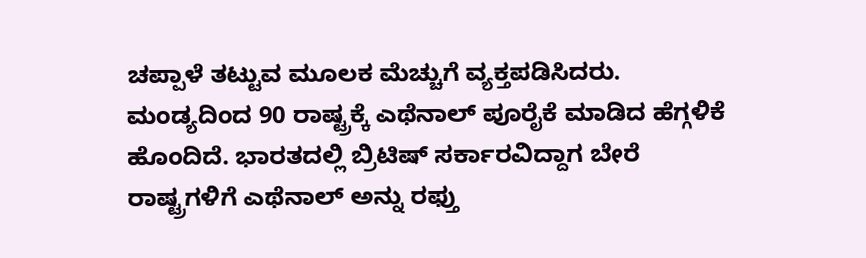ಚಪ್ಪಾಳೆ ತಟ್ಟುವ ಮೂಲಕ ಮೆಚ್ಚುಗೆ ವ್ಯಕ್ತಪಡಿಸಿದರು.
ಮಂಡ್ಯದಿಂದ 90 ರಾಷ್ಟ್ರಕ್ಕೆ ಎಥೆನಾಲ್ ಪೂರೈಕೆ ಮಾಡಿದ ಹೆಗ್ಗಳಿಕೆ ಹೊಂದಿದೆ. ಭಾರತದಲ್ಲಿ ಬ್ರಿಟಿಷ್ ಸರ್ಕಾರವಿದ್ದಾಗ ಬೇರೆ ರಾಷ್ಟ್ರಗಳಿಗೆ ಎಥೆನಾಲ್ ಅನ್ನು ರಫ್ತು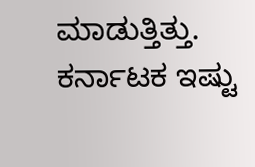ಮಾಡುತ್ತಿತ್ತು. ಕರ್ನಾಟಕ ಇಷ್ಟು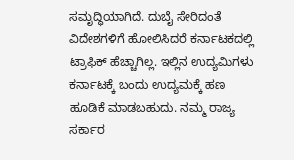ಸಮೃದ್ಧಿಯಾಗಿದೆ. ದುಬೈ ಸೇರಿದಂತೆ ವಿದೇಶಗಳಿಗೆ ಹೋಲಿಸಿದರೆ ಕರ್ನಾಟಕದಲ್ಲಿ ಟ್ರಾಫಿಕ್ ಹೆಚ್ಚಾಗಿಲ್ಲ. ಇಲ್ಲಿನ ಉದ್ಯಮಿಗಳು ಕರ್ನಾಟಕ್ಕೆ ಬಂದು ಉದ್ಯಮಕ್ಕೆ ಹಣ ಹೂಡಿಕೆ ಮಾಡಬಹುದು. ನಮ್ಮ ರಾಜ್ಯ ಸರ್ಕಾರ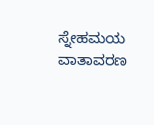ಸ್ನೇಹಮಯ ವಾತಾವರಣ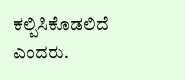ಕಲ್ಪಿಸಿಕೊಡಲಿದೆ ಎಂದರು.